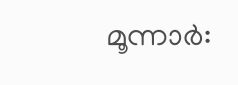മൂന്നാർ: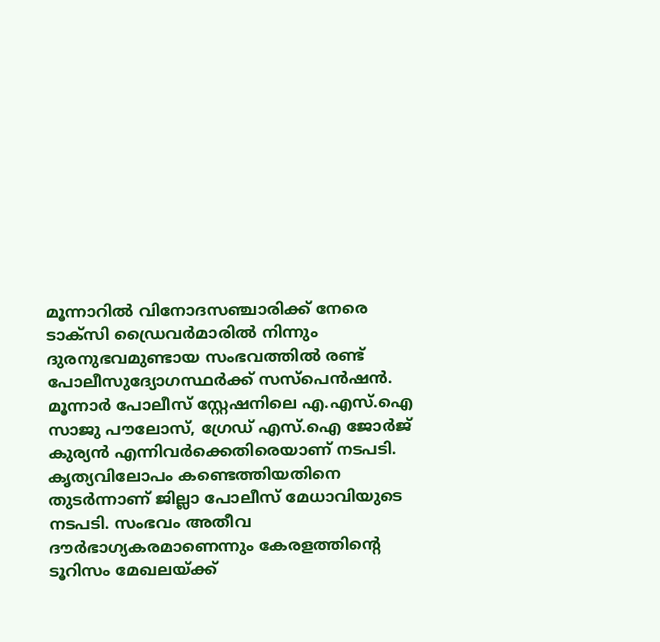മൂന്നാറിൽ വിനോദസഞ്ചാരിക്ക് നേരെ ടാക്സി ഡ്രൈവർമാരിൽ നിന്നും ദുരനുഭവമുണ്ടായ സംഭവത്തിൽ രണ്ട് പോലീസുദ്യോഗസ്ഥർക്ക് സസ്പെൻഷൻ. മൂന്നാർ പോലീസ് സ്റ്റേഷനിലെ എ.എസ്.ഐ സാജു പൗലോസ്, ഗ്രേഡ് എസ്.ഐ ജോർജ് കുര്യൻ എന്നിവർക്കെതിരെയാണ് നടപടി.
കൃത്യവിലോപം കണ്ടെത്തിയതിനെ തുടർന്നാണ് ജില്ലാ പോലീസ് മേധാവിയുടെ നടപടി. സംഭവം അതീവ ദൗർഭാഗ്യകരമാണെന്നും കേരളത്തിന്റെ ടൂറിസം മേഖലയ്ക്ക്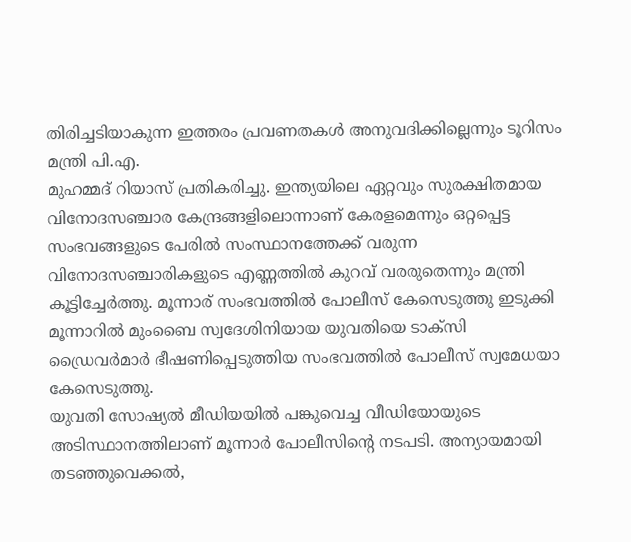തിരിച്ചടിയാകുന്ന ഇത്തരം പ്രവണതകൾ അനുവദിക്കില്ലെന്നും ടൂറിസം മന്ത്രി പി.എ.
മുഹമ്മദ് റിയാസ് പ്രതികരിച്ചു. ഇന്ത്യയിലെ ഏറ്റവും സുരക്ഷിതമായ വിനോദസഞ്ചാര കേന്ദ്രങ്ങളിലൊന്നാണ് കേരളമെന്നും ഒറ്റപ്പെട്ട
സംഭവങ്ങളുടെ പേരിൽ സംസ്ഥാനത്തേക്ക് വരുന്ന വിനോദസഞ്ചാരികളുടെ എണ്ണത്തിൽ കുറവ് വരരുതെന്നും മന്ത്രി കൂട്ടിച്ചേർത്തു. മൂന്നാര് സംഭവത്തിൽ പോലീസ് കേസെടുത്തു ഇടുക്കി മൂന്നാറിൽ മുംബൈ സ്വദേശിനിയായ യുവതിയെ ടാക്സി ഡ്രൈവർമാർ ഭീഷണിപ്പെടുത്തിയ സംഭവത്തിൽ പോലീസ് സ്വമേധയാ കേസെടുത്തു.
യുവതി സോഷ്യൽ മീഡിയയിൽ പങ്കുവെച്ച വീഡിയോയുടെ അടിസ്ഥാനത്തിലാണ് മൂന്നാർ പോലീസിന്റെ നടപടി. അന്യായമായി തടഞ്ഞുവെക്കൽ,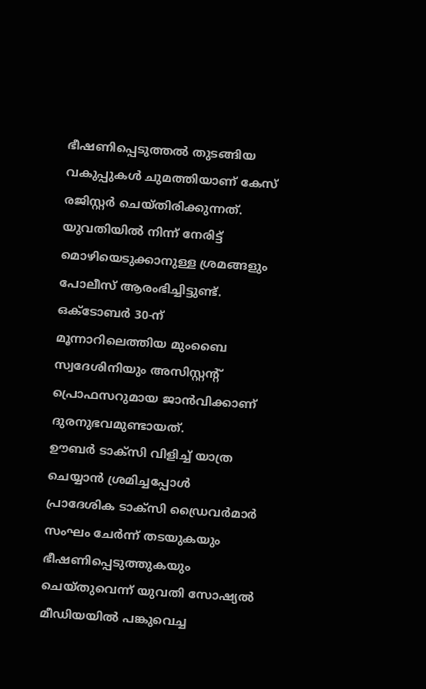ഭീഷണിപ്പെടുത്തൽ തുടങ്ങിയ വകുപ്പുകൾ ചുമത്തിയാണ് കേസ് രജിസ്റ്റർ ചെയ്തിരിക്കുന്നത്.
യുവതിയിൽ നിന്ന് നേരിട്ട് മൊഴിയെടുക്കാനുള്ള ശ്രമങ്ങളും പോലീസ് ആരംഭിച്ചിട്ടുണ്ട്. ഒക്ടോബർ 30-ന് മൂന്നാറിലെത്തിയ മുംബൈ സ്വദേശിനിയും അസിസ്റ്റന്റ് പ്രൊഫസറുമായ ജാൻവിക്കാണ് ദുരനുഭവമുണ്ടായത്.
ഊബർ ടാക്സി വിളിച്ച് യാത്ര ചെയ്യാൻ ശ്രമിച്ചപ്പോൾ പ്രാദേശിക ടാക്സി ഡ്രൈവർമാർ സംഘം ചേർന്ന് തടയുകയും ഭീഷണിപ്പെടുത്തുകയും ചെയ്തുവെന്ന് യുവതി സോഷ്യൽ മീഡിയയിൽ പങ്കുവെച്ച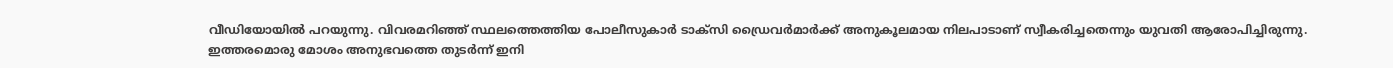വീഡിയോയിൽ പറയുന്നു. വിവരമറിഞ്ഞ് സ്ഥലത്തെത്തിയ പോലീസുകാർ ടാക്സി ഡ്രൈവർമാർക്ക് അനുകൂലമായ നിലപാടാണ് സ്വീകരിച്ചതെന്നും യുവതി ആരോപിച്ചിരുന്നു.
ഇത്തരമൊരു മോശം അനുഭവത്തെ തുടർന്ന് ഇനി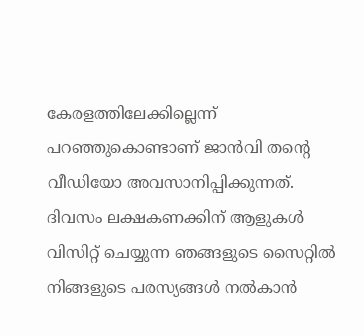കേരളത്തിലേക്കില്ലെന്ന് പറഞ്ഞുകൊണ്ടാണ് ജാൻവി തന്റെ വീഡിയോ അവസാനിപ്പിക്കുന്നത്.
ദിവസം ലക്ഷകണക്കിന് ആളുകൾ വിസിറ്റ് ചെയ്യുന്ന ഞങ്ങളുടെ സൈറ്റിൽ നിങ്ങളുടെ പരസ്യങ്ങൾ നൽകാൻ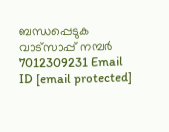ബന്ധപ്പെടുക വാട്സാപ്പ് നമ്പർ 7012309231 Email ID [email protected]